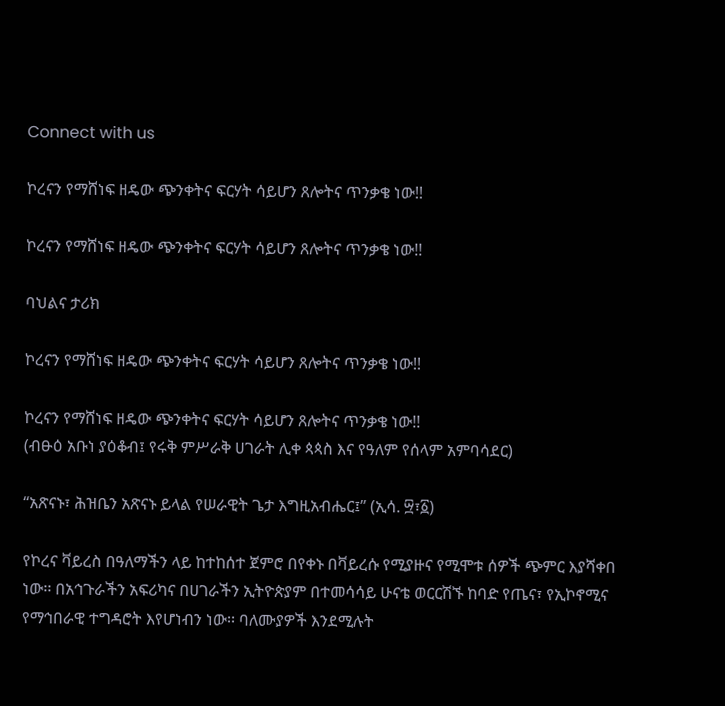Connect with us

ኮረናን የማሸነፍ ዘዴው ጭንቀትና ፍርሃት ሳይሆን ጸሎትና ጥንቃቄ ነው!!

ኮረናን የማሸነፍ ዘዴው ጭንቀትና ፍርሃት ሳይሆን ጸሎትና ጥንቃቄ ነው!!

ባህልና ታሪክ

ኮረናን የማሸነፍ ዘዴው ጭንቀትና ፍርሃት ሳይሆን ጸሎትና ጥንቃቄ ነው!!

ኮረናን የማሸነፍ ዘዴው ጭንቀትና ፍርሃት ሳይሆን ጸሎትና ጥንቃቄ ነው!!
(ብፁዕ አቡነ ያዕቆብ፤ የሩቅ ምሥራቅ ሀገራት ሊቀ ጳጳስ እና የዓለም የሰላም አምባሳደር)

‘‘አጽናኑ፣ ሕዝቤን አጽናኑ ይላል የሠራዊት ጌታ እግዚአብሔር፤’’ (ኢሳ. ፵፣፩)

የኮረና ቫይረስ በዓለማችን ላይ ከተከሰተ ጀምሮ በየቀኑ በቫይረሱ የሚያዙና የሚሞቱ ሰዎች ጭምር እያሻቀበ ነው፡፡ በአኅጉራችን አፍሪካና በሀገራችን ኢትዮጵያም በተመሳሳይ ሁናቴ ወርርሽኙ ከባድ የጤና፣ የኢኮኖሚና የማኅበራዊ ተግዳሮት እየሆነብን ነው፡፡ ባለሙያዎች እንደሚሉት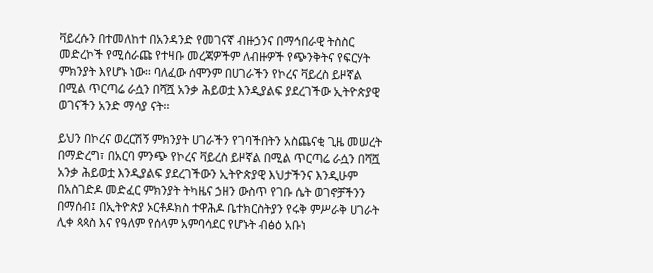ቫይረሱን በተመለከተ በአንዳንድ የመገናኛ ብዙኃንና በማኅበራዊ ትስስር መድረኮች የሚሰራጩ የተዛቡ መረጃዎችም ለብዙዎች የጭንቅትና የፍርሃት ምክንያት እየሆኑ ነው፡፡ ባለፈው ሰሞንም በሀገራችን የኮረና ቫይረስ ይዞኛል በሚል ጥርጣሬ ራሷን በሻሿ አንቃ ሕይወቷ እንዲያልፍ ያደረገችው ኢትዮጵያዊ ወገናችን አንድ ማሳያ ናት፡፡

ይህን በኮረና ወረርሽኝ ምክንያት ሀገራችን የገባችበትን አስጨናቂ ጊዜ መሠረት በማድረግ፣ በአርባ ምንጭ የኮረና ቫይረስ ይዞኛል በሚል ጥርጣሬ ራሷን በሻሿ አንቃ ሕይወቷ እንዲያልፍ ያደረገችውን ኢትዮጵያዊ እህታችንና እንዲሁም በአስገድዶ መድፈር ምክንያት ትካዜና ኃዘን ውስጥ የገቡ ሴት ወገኖቻችንን በማሰብ፤ በኢትዮጵያ ኦርቶዶክስ ተዋሕዶ ቤተክርስትያን የሩቅ ምሥራቅ ሀገራት ሊቀ ጳጳስ እና የዓለም የሰላም አምባሳደር የሆኑት ብፅዕ አቡነ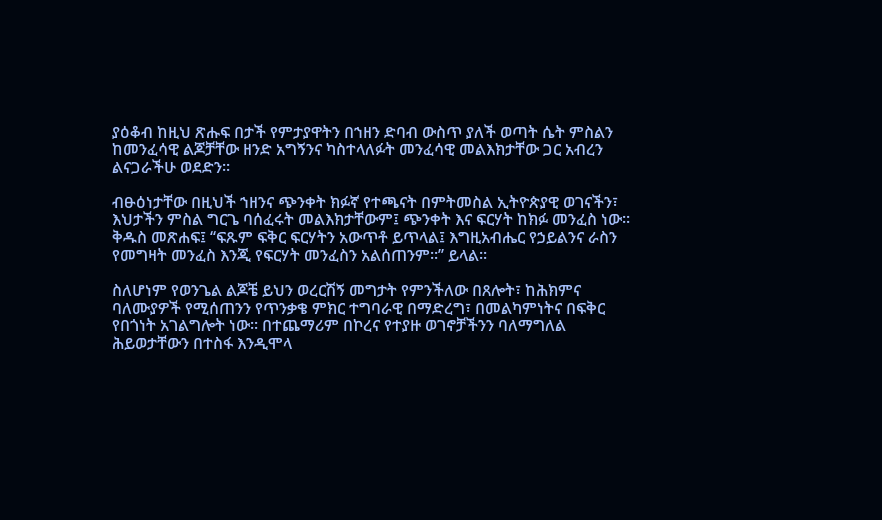ያዕቆብ ከዚህ ጽሑፍ በታች የምታያዋትን በኀዘን ድባብ ውስጥ ያለች ወጣት ሴት ምስልን ከመንፈሳዊ ልጆቻቸው ዘንድ አግኝንና ካስተላለፉት መንፈሳዊ መልእክታቸው ጋር አብረን ልናጋራችሁ ወደድን፡፡

ብፁዕነታቸው በዚህች ኀዘንና ጭንቀት ክፉኛ የተጫናት በምትመስል ኢትዮጵያዊ ወገናችን፣ እህታችን ምስል ግርጌ ባሰፈሩት መልእክታቸውም፤ ጭንቀት እና ፍርሃት ከክፉ መንፈስ ነው፡፡ ቅዱስ መጽሐፍ፤ ‘‘ፍጹም ፍቅር ፍርሃትን አውጥቶ ይጥላል፤ እግዚአብሔር የኃይልንና ራስን የመግዛት መንፈስ እንጂ የፍርሃት መንፈስን አልሰጠንም፡፡’’ ይላል፡፡

ስለሆነም የወንጌል ልጆቼ ይህን ወረርሽኝ መግታት የምንችለው በጸሎት፣ ከሕክምና ባለሙያዎች የሚሰጠንን የጥንቃቄ ምክር ተግባራዊ በማድረግ፣ በመልካምነትና በፍቅር የበጎነት አገልግሎት ነው፡፡ በተጨማሪም በኮረና የተያዙ ወገኖቻችንን ባለማግለል ሕይወታቸውን በተስፋ እንዲሞላ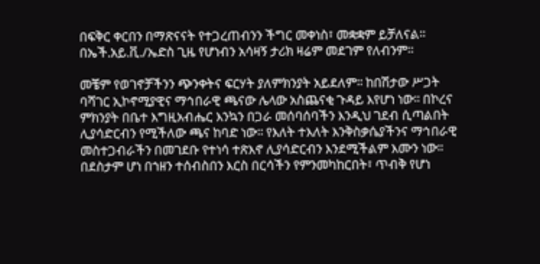በፍቅር ቀርበን በማጽናናት የተጋረጠብንን ችግር መቀነስ፣ መቋቋም ይቻለናል፡፡ በኤች.አይ.ቪ./ኤድስ ጊዜ የሆነብን አሳዛኝ ታሪክ ዛሬም መደገም የለብንም፡፡

መቼም የወገኖቻችንን ጭንቀትና ፍርሃት ያለምክንያት አይደለም፡፡ ከበሽታው ሥጋት ባሻገር ኢኮኖሚያዊና ማኅበራዊ ጫናው ሌላው አስጨናቂ ጉዳይ እየሆነ ነው፡፡ በኮረና ምክንያት በቤተ እግዚአብሔር እንኳን በጋራ መሰባሰባችን እንዲህ ገደብ ሲጣልበት ሊያሳድርብን የሚችለው ጫና ከባድ ነው፡፡ የእለት ተእለት እንቅስቃሴያችንና ማኅበራዊ መስተጋብራችን በመገደቡ የተነሳ ተጽእኖ ሊያሳድርብን እንደሚችልም እሙን ነው፡፡ በደስታም ሆነ በኀዘን ተሰብስበን እርስ በርሳችን የምንመካከርበት፣ ጥብቅ የሆነ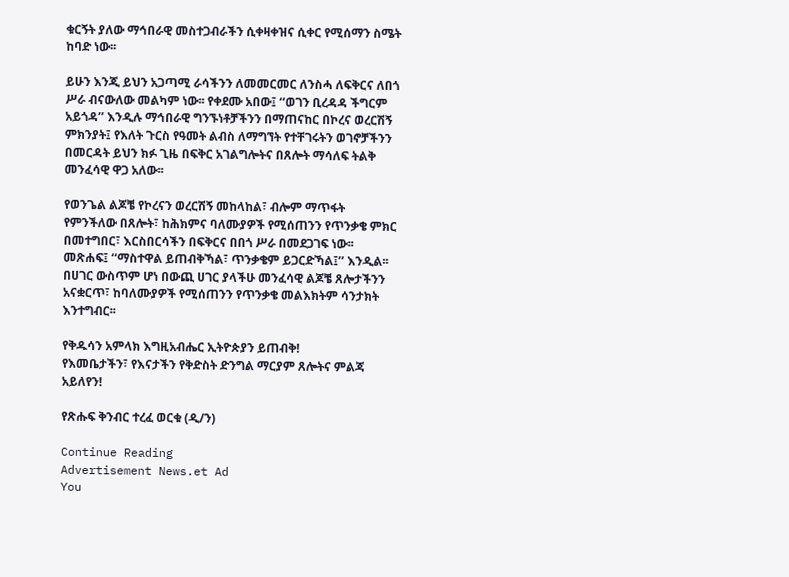ቁርኝት ያለው ማኅበራዊ መስተጋብራችን ሲቀዛቀዝና ሲቀር የሚሰማን ስሜት ከባድ ነው፡፡

ይሁን እንጂ ይህን አጋጣሚ ራሳችንን ለመመርመር ለንስሓ ለፍቅርና ለበጎ ሥራ ብናውለው መልካም ነው፡፡ የቀደሙ አበው፤ ‘‘ወገን ቢረዳዳ ችግርም አይጎዳ’’ እንዲሉ ማኅበራዊ ግንኙነቶቻችንን በማጠናከር በኮረና ወረርሽኝ ምክንያት፤ የእለት ጉርስ የዓመት ልብስ ለማግኘት የተቸገሩትን ወገኖቻችንን በመርዳት ይህን ክፉ ጊዜ በፍቅር አገልግሎትና በጸሎት ማሳለፍ ትልቅ መንፈሳዊ ዋጋ አለው፡፡

የወንጌል ልጆቼ የኮረናን ወረርሽኝ መከላከል፣ ብሎም ማጥፋት የምንችለው በጸሎት፣ ከሕክምና ባለሙያዎች የሚሰጠንን የጥንቃቄ ምክር በመተግበር፣ እርስበርሳችን በፍቅርና በበጎ ሥራ በመደጋገፍ ነው፡፡ መጽሐፍ፤ ‘‘ማስተዋል ይጠብቅኻል፣ ጥንቃቄም ይጋርድኻል፤’’ እንዲል፡፡ በሀገር ውስጥም ሆነ በውጪ ሀገር ያላችሁ መንፈሳዊ ልጆቼ ጸሎታችንን አናቋርጥ፣ ከባለሙያዎች የሚሰጠንን የጥንቃቄ መልእክትም ሳንታክት እንተግብር፡፡

የቅዱሳን አምላክ እግዚአብሔር ኢትዮጵያን ይጠብቅ!
የእመቤታችን፣ የእናታችን የቅድስት ድንግል ማርያም ጸሎትና ምልጃ አይለየን!

የጽሑፍ ቅንብር ተረፈ ወርቁ (ዲ/ን)

Continue Reading
Advertisement News.et Ad
You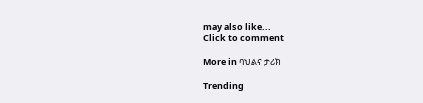may also like...
Click to comment

More in ባህልና ታሪክ

Trending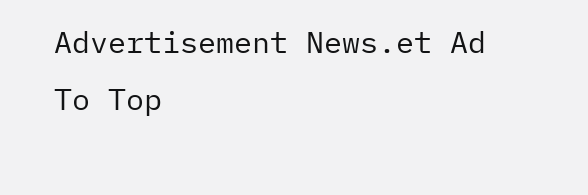Advertisement News.et Ad
To Top